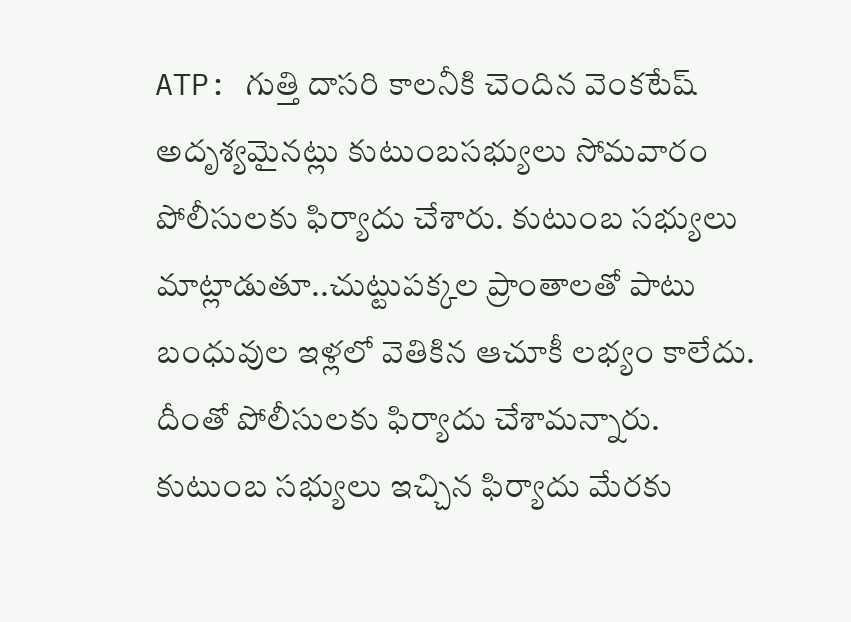ATP: గుత్తి దాసరి కాలనీకి చెందిన వెంకటేష్ అదృశ్యమైనట్లు కుటుంబసభ్యులు సోమవారం పోలీసులకు ఫిర్యాదు చేశారు. కుటుంబ సభ్యులు మాట్లాడుతూ..చుట్టుపక్కల ప్రాంతాలతో పాటు బంధువుల ఇళ్లలో వెతికిన ఆచూకీ లభ్యం కాలేదు. దీంతో పోలీసులకు ఫిర్యాదు చేశామన్నారు. కుటుంబ సభ్యులు ఇచ్చిన ఫిర్యాదు మేరకు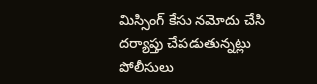మిస్సింగ్ కేసు నమోదు చేసి దర్యాప్తు చేపడుతున్నట్లు పోలీసులు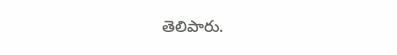తెలిపారు.